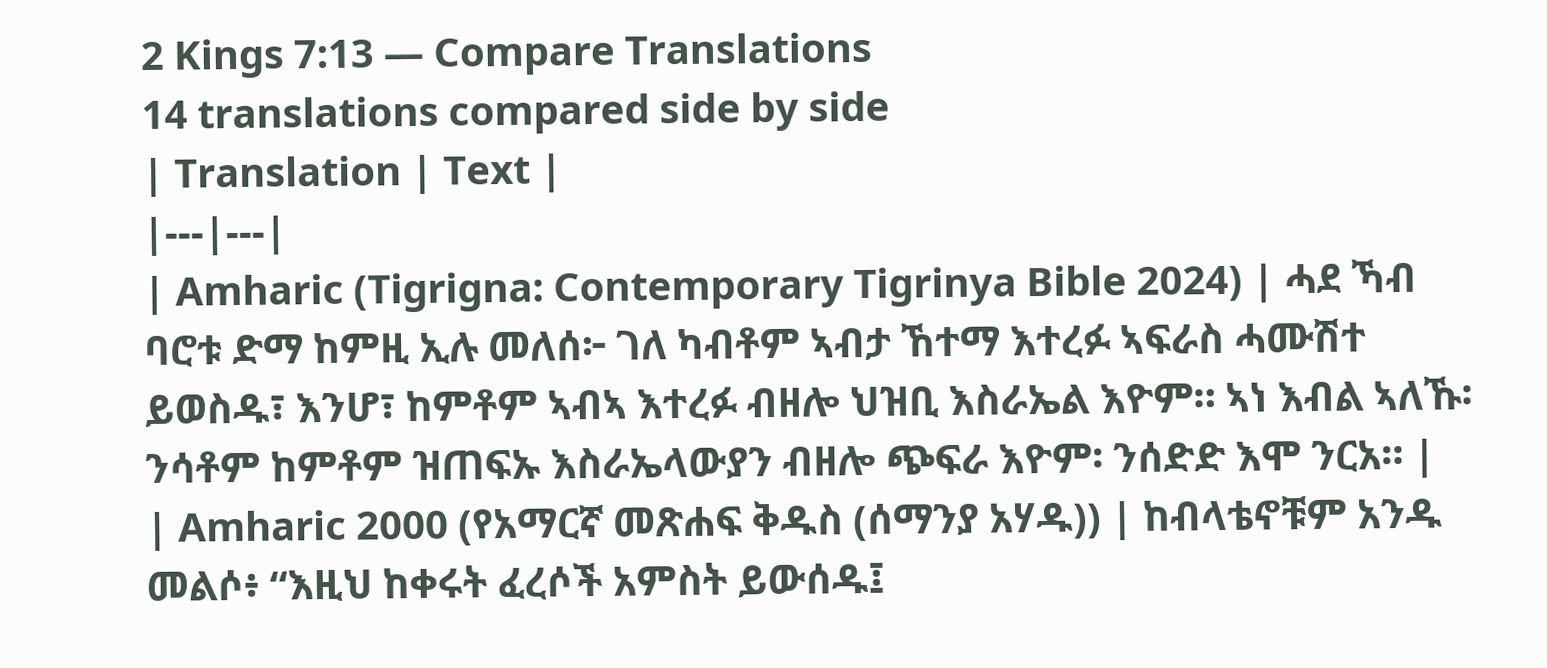2 Kings 7:13 — Compare Translations
14 translations compared side by side
| Translation | Text |
|---|---|
| Amharic (Tigrigna: Contemporary Tigrinya Bible 2024) | ሓደ ኻብ ባሮቱ ድማ ከምዚ ኢሉ መለሰ፦ ገለ ካብቶም ኣብታ ኸተማ እተረፉ ኣፍራስ ሓሙሽተ ይወስዱ፣ እንሆ፣ ከምቶም ኣብኣ እተረፉ ብዘሎ ህዝቢ እስራኤል እዮም። ኣነ እብል ኣለኹ፡ ንሳቶም ከምቶም ዝጠፍኡ እስራኤላውያን ብዘሎ ጭፍራ እዮም፡ ንሰድድ እሞ ንርአ። |
| Amharic 2000 (የአማርኛ መጽሐፍ ቅዱስ (ሰማንያ አሃዱ)) | ከብላቴኖቹም አንዱ መልሶ፥ “እዚህ ከቀሩት ፈረሶች አምስት ይውሰዱ፤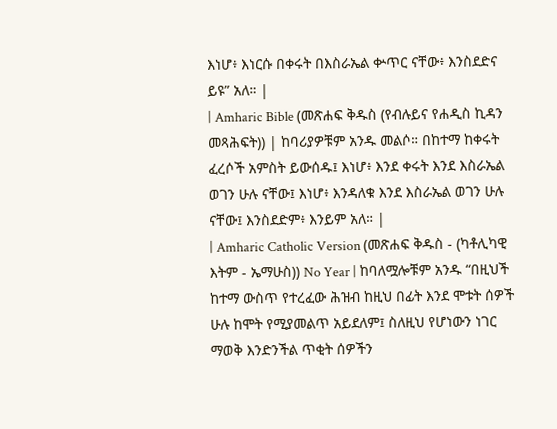እነሆ፥ እነርሱ በቀሩት በእስራኤል ቍጥር ናቸው፥ እንስደድና ይዩ” አለ። |
| Amharic Bible (መጽሐፍ ቅዱስ (የብሉይና የሐዲስ ኪዳን መጻሕፍት)) | ከባሪያዎቹም አንዱ መልሶ። በከተማ ከቀሩት ፈረሶች አምስት ይውሰዱ፤ እነሆ፥ እንደ ቀሩት እንደ እስራኤል ወገን ሁሉ ናቸው፤ እነሆ፥ እንዳለቁ እንደ እስራኤል ወገን ሁሉ ናቸው፤ እንስደድም፥ እንይም አለ። |
| Amharic Catholic Version (መጽሐፍ ቅዱስ - (ካቶሊካዊ እትም - ኤማሁስ)) No Year | ከባለሟሎቹም አንዱ “በዚህች ከተማ ውስጥ የተረፈው ሕዝብ ከዚህ በፊት እንደ ሞቱት ሰዎች ሁሉ ከሞት የሚያመልጥ አይደለም፤ ስለዚህ የሆነውን ነገር ማወቅ እንድንችል ጥቂት ሰዎችን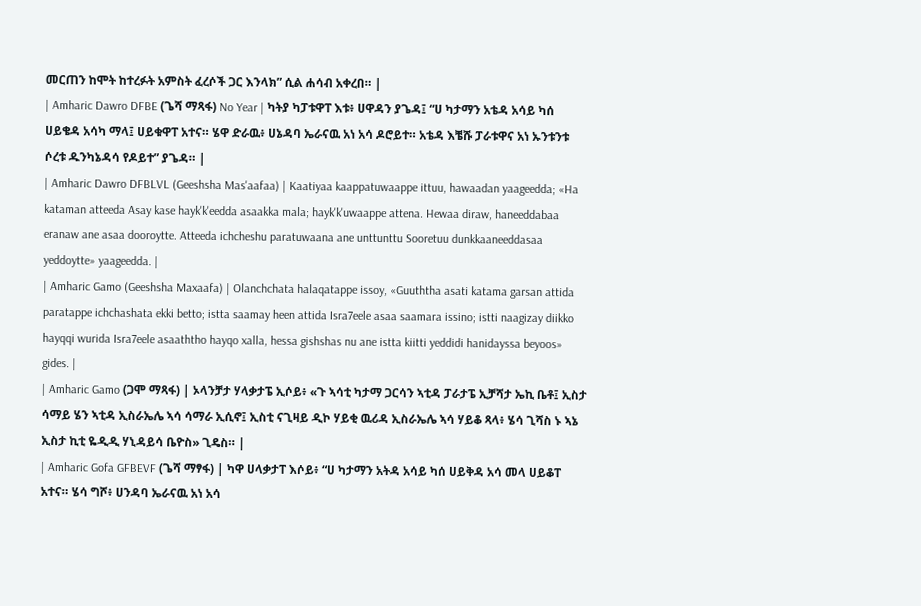መርጠን ከሞት ከተረፉት አምስት ፈረሶች ጋር እንላክ” ሲል ሐሳብ አቀረበ። |
| Amharic Dawro DFBE (ጌሻ ማጻፋ) No Year | ካትያ ካፓቱዋፐ እቱ፥ ሀዋዳን ያጌዳ፤ “ሀ ካታማን አቴዳ አሳይ ካሰ ሀይቄዳ አሳካ ማላ፤ ሀይቁዋፐ አተና። ሄዋ ድራዉ፥ ሀኔዳባ ኤራናዉ አነ አሳ ዶሮይተ። አቴዳ እቼሹ ፓራቱዋና አነ ኡንቱንቱ ሶረቱ ዱንካኔዳሳ የዶይተ” ያጌዳ። |
| Amharic Dawro DFBLVL (Geeshsha Mas'aafaa) | Kaatiyaa kaappatuwaappe ittuu, hawaadan yaageedda; «Ha kataman atteeda Asay kase hayk'k'eedda asaakka mala; hayk'k'uwaappe attena. Hewaa diraw, haneeddabaa eranaw ane asaa dooroytte. Atteeda ichcheshu paratuwaana ane unttunttu Sooretuu dunkkaaneeddasaa yeddoytte» yaageedda. |
| Amharic Gamo (Geeshsha Maxaafa) | Olanchchata halaqatappe issoy, «Guuththa asati katama garsan attida paratappe ichchashata ekki betto; istta saamay heen attida Isra7eele asaa saamara issino; istti naagizay diikko hayqqi wurida Isra7eele asaaththo hayqo xalla, hessa gishshas nu ane istta kiitti yeddidi hanidayssa beyoos» gides. |
| Amharic Gamo (ጋሞ ማጻፋ) | ኦላንቻታ ሃላቃታፔ ኢሶይ፥ «ጉ ኣሳቲ ካታማ ጋርሳን ኣቲዳ ፓራታፔ ኢቻሻታ ኤኪ ቤቶ፤ ኢስታ ሳማይ ሄን ኣቲዳ ኢስራኤሌ ኣሳ ሳማራ ኢሲኖ፤ ኢስቲ ናጊዛይ ዲኮ ሃይቂ ዉሪዳ ኢስራኤሌ ኣሳ ሃይቆ ጻላ፥ ሄሳ ጊሻስ ኑ ኣኔ ኢስታ ኪቲ ዬዲዲ ሃኒዳይሳ ቤዮስ» ጊዴስ። |
| Amharic Gofa GFBEVF (ጌሻ ማፃፋ) | ካዋ ሀላቃታፐ እሶይ፥ “ሀ ካታማን አትዳ አሳይ ካሰ ሀይቅዳ አሳ መላ ሀይቆፐ አተና። ሄሳ ግሾ፥ ሀንዳባ ኤራናዉ አነ አሳ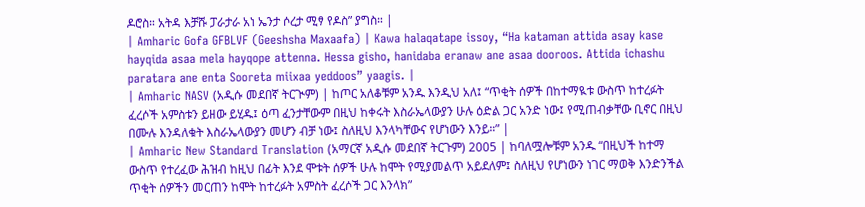ዶሮስ። አትዳ እቻሹ ፓራታራ አነ ኤንታ ሶረታ ሚፃ የዶስ” ያግስ። |
| Amharic Gofa GFBLVF (Geeshsha Maxaafa) | Kawa halaqatape issoy, “Ha kataman attida asay kase hayqida asaa mela hayqope attenna. Hessa gisho, hanidaba eranaw ane asaa dooroos. Attida ichashu paratara ane enta Sooreta miixaa yeddoos” yaagis. |
| Amharic NASV (አዲሱ መደበኛ ትርጒም) | ከጦር አለቆቹም አንዱ እንዲህ አለ፤ “ጥቂት ሰዎች በከተማዪቱ ውስጥ ከተረፉት ፈረሶች አምስቱን ይዘው ይሂዱ፤ ዕጣ ፈንታቸውም በዚህ ከቀሩት እስራኤላውያን ሁሉ ዕድል ጋር አንድ ነው፤ የሚጠብቃቸው ቢኖር በዚህ በሙሉ እንዳለቁት እስራኤላውያን መሆን ብቻ ነው፤ ስለዚህ እንላካቸውና የሆነውን እንይ።” |
| Amharic New Standard Translation (አማርኛ አዲሱ መደበኛ ትርጉም) 2005 | ከባለሟሎቹም አንዱ “በዚህች ከተማ ውስጥ የተረፈው ሕዝብ ከዚህ በፊት እንደ ሞቱት ሰዎች ሁሉ ከሞት የሚያመልጥ አይደለም፤ ስለዚህ የሆነውን ነገር ማወቅ እንድንችል ጥቂት ሰዎችን መርጠን ከሞት ከተረፉት አምስት ፈረሶች ጋር እንላክ”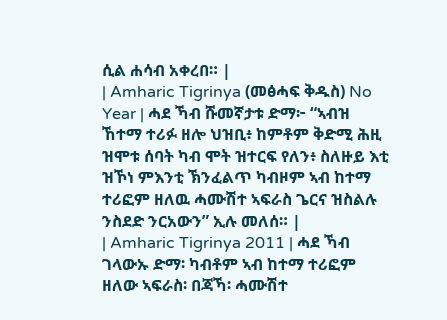ሲል ሐሳብ አቀረበ። |
| Amharic Tigrinya (መፅሓፍ ቅዱስ) No Year | ሓደ ኻብ ሹመኛታቱ ድማ፦ “ኣብዝ ኸተማ ተሪፉ ዘሎ ህዝቢ፥ ከምቶም ቅድሚ ሕዚ ዝሞቱ ሰባት ካብ ሞት ዝተርፍ የለን፥ ስለዙይ እቲ ዝኾነ ምእንቲ ኽንፈልጥ ካብዞም ኣብ ከተማ ተሪፎም ዘለዉ ሓሙሽተ ኣፍራስ ጌርና ዝስልሉ ንስደድ ንርአውን” ኢሉ መለሰ። |
| Amharic Tigrinya 2011 | ሓደ ኻብ ገላውኡ ድማ፡ ካብቶም ኣብ ከተማ ተሪፎም ዘለው ኣፍራስ፡ በጃኻ፡ ሓሙሽተ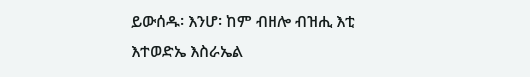ይውሰዱ፡ እንሆ፡ ከም ብዘሎ ብዝሒ እቲ እተወድኤ እስራኤል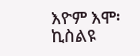እዮም እሞ፡ ኪስልዩ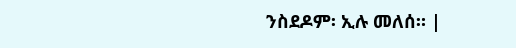ንስደዶም፡ ኢሉ መለሰ። |